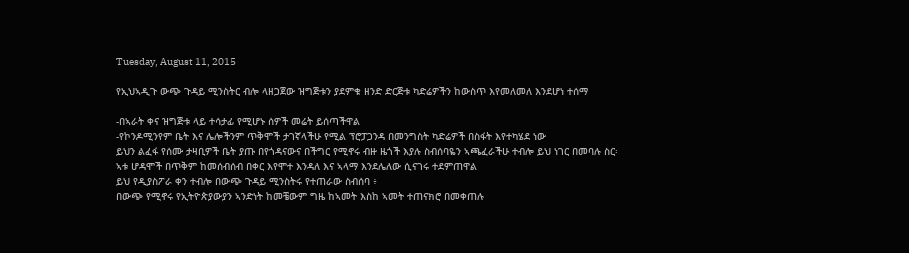Tuesday, August 11, 2015

የኢህኣዲጉ ውጭ ጉዳይ ሚንስትር ብሎ ላዘጋጀው ዝግጅቱን ያደምቁ ዘንድ ድርጅቱ ካድሬዎችን ከውስጥ እየመለመለ እንደሆነ ተሰማ

-በኣራት ቀና ዝግጅቱ ላይ ተሳታፊ የሚሆኑ ሰዎች መሬት ይሰጣችዋል
-የኮንዶሚንየም ቤት እና ሌሎችንም ጥቅሞች ታገኛላችሁ የሚል ፕሮፓጋንዳ በመንግስት ካድሬዎች በስፋት እየተካሄደ ነው
ይህን ልፈፋ የሰሙ ታዛቢዎች ቤት ያጡ በየጎዳናውና በችግር የሚኖሩ ብዙ ዜጎች እያሉ ስብሰባዬን ኣጫፈራችሁ ተብሎ ይህ ነገር በመባሉ ስር፡ኣቱ ሆዳሞች በጥቅም ከመሰብሰብ በቀር እየሞተ እንዳለ እና ኣላማ እንደሌለው ሲናገሩ ተደምጠዋል
ይህ የዲያስፖራ ቀን ተብሎ በውጭ ጉዳይ ሚንስትሩ የተጠራው ስብሰባ ፥
በውጭ የሚኖሩ የኢትዮጵያውያን ኣንድነት ከመቼውም ግዜ ከኣመት እስከ ኣመት ተጠናክሮ በመቀጠሉ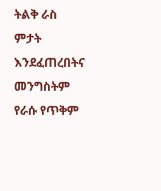ትልቅ ራስ ምታት እንደፈጠረበትና መንግስትም የራሱ የጥቅም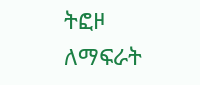ትፎዞ ለማፍራት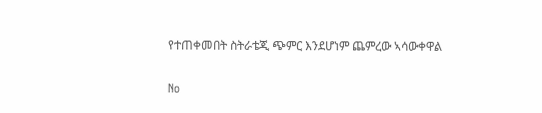የተጠቀመበት ስትራቴጂ ጭምር እንደሆነም ጨምረው ኣሳውቀዋል

No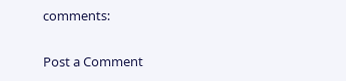comments:

Post a Comment